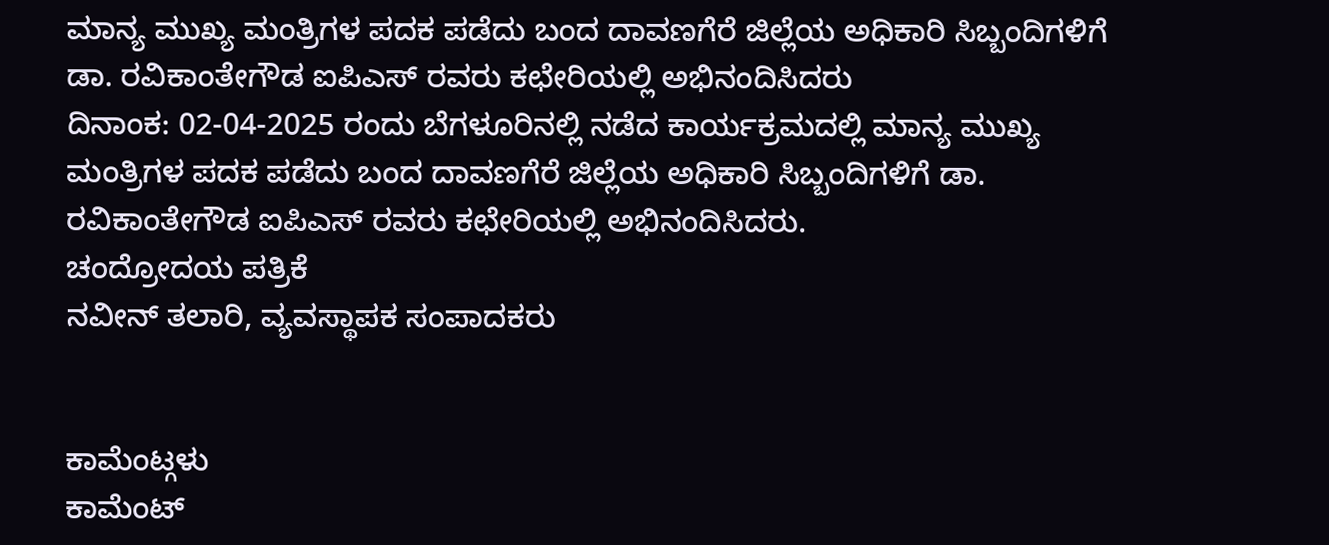ಮಾನ್ಯ ಮುಖ್ಯ ಮಂತ್ರಿಗಳ ಪದಕ ಪಡೆದು ಬಂದ ದಾವಣಗೆರೆ ಜಿಲ್ಲೆಯ ಅಧಿಕಾರಿ ಸಿಬ್ಬಂದಿಗಳಿಗೆ ಡಾ. ರವಿಕಾಂತೇಗೌಡ ಐಪಿಎಸ್ ರವರು ಕಛೇರಿಯಲ್ಲಿ ಅಭಿನಂದಿಸಿದರು
ದಿನಾಂಕ: 02-04-2025 ರಂದು ಬೆಗಳೂರಿನಲ್ಲಿ ನಡೆದ ಕಾರ್ಯಕ್ರಮದಲ್ಲಿ ಮಾನ್ಯ ಮುಖ್ಯ ಮಂತ್ರಿಗಳ ಪದಕ ಪಡೆದು ಬಂದ ದಾವಣಗೆರೆ ಜಿಲ್ಲೆಯ ಅಧಿಕಾರಿ ಸಿಬ್ಬಂದಿಗಳಿಗೆ ಡಾ. ರವಿಕಾಂತೇಗೌಡ ಐಪಿಎಸ್ ರವರು ಕಛೇರಿಯಲ್ಲಿ ಅಭಿನಂದಿಸಿದರು.
ಚಂದ್ರೋದಯ ಪತ್ರಿಕೆ
ನವೀನ್ ತಲಾರಿ, ವ್ಯವಸ್ಥಾಪಕ ಸಂಪಾದಕರು


ಕಾಮೆಂಟ್ಗಳು
ಕಾಮೆಂಟ್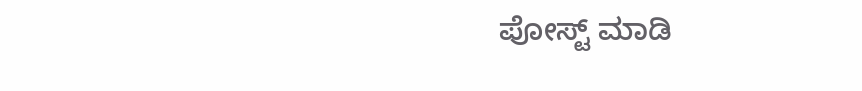ಪೋಸ್ಟ್ ಮಾಡಿ